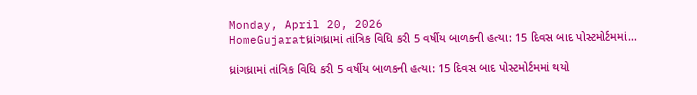Monday, April 20, 2026
HomeGujaratધ્રાંગધ્રામાં તાંત્રિક વિધિ કરી 5 વર્ષીય બાળકની હત્યા: 15 દિવસ બાદ પોસ્ટમોર્ટમમાં...

ધ્રાંગધ્રામાં તાંત્રિક વિધિ કરી 5 વર્ષીય બાળકની હત્યા: 15 દિવસ બાદ પોસ્ટમોર્ટમમાં થયો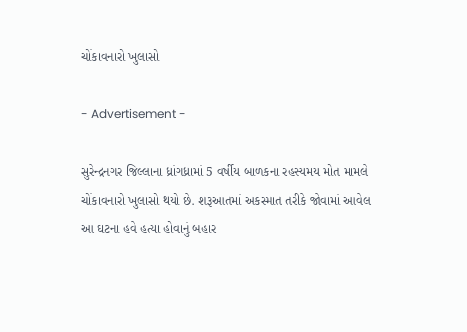ચોંકાવનારો ખુલાસો

- Advertisement -

સુરેન્દ્રનગર જિલ્લાના ધ્રાંગધ્રામાં 5 વર્ષીય બાળકના રહસ્યમય મોત મામલે ચોંકાવનારો ખુલાસો થયો છે. શરૂઆતમાં અકસ્માત તરીકે જોવામાં આવેલ આ ઘટના હવે હત્યા હોવાનું બહાર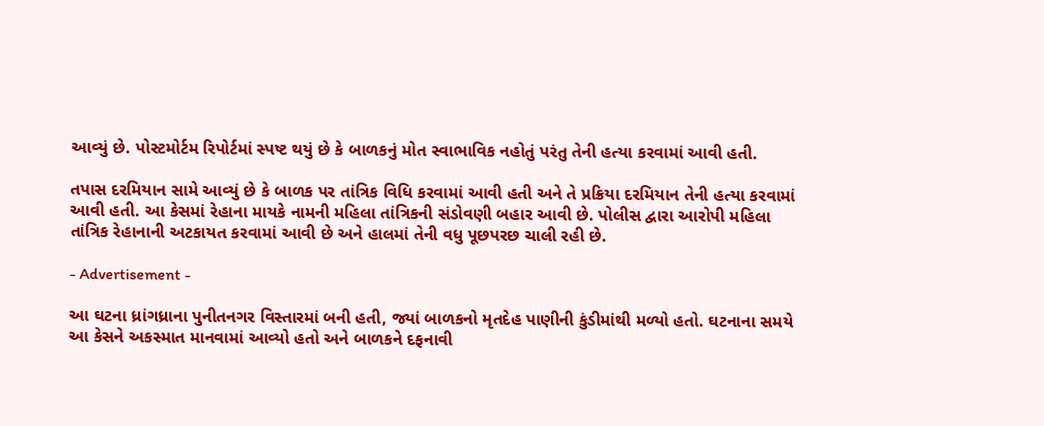આવ્યું છે. પોસ્ટમોર્ટમ રિપોર્ટમાં સ્પષ્ટ થયું છે કે બાળકનું મોત સ્વાભાવિક નહોતું પરંતુ તેની હત્યા કરવામાં આવી હતી.

તપાસ દરમિયાન સામે આવ્યું છે કે બાળક પર તાંત્રિક વિધિ કરવામાં આવી હતી અને તે પ્રક્રિયા દરમિયાન તેની હત્યા કરવામાં આવી હતી. આ કેસમાં રેહાના માયકે નામની મહિલા તાંત્રિકની સંડોવણી બહાર આવી છે. પોલીસ દ્વારા આરોપી મહિલા તાંત્રિક રેહાનાની અટકાયત કરવામાં આવી છે અને હાલમાં તેની વધુ પૂછપરછ ચાલી રહી છે.

- Advertisement -

આ ઘટના ધ્રાંગધ્રાના પુનીતનગર વિસ્તારમાં બની હતી, જ્યાં બાળકનો મૃતદેહ પાણીની કુંડીમાંથી મળ્યો હતો. ઘટનાના સમયે આ કેસને અકસ્માત માનવામાં આવ્યો હતો અને બાળકને દફનાવી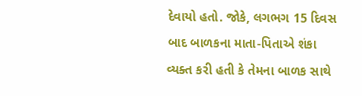દેવાયો હતો. જોકે, લગભગ 15 દિવસ બાદ બાળકના માતા-પિતાએ શંકા વ્યક્ત કરી હતી કે તેમના બાળક સાથે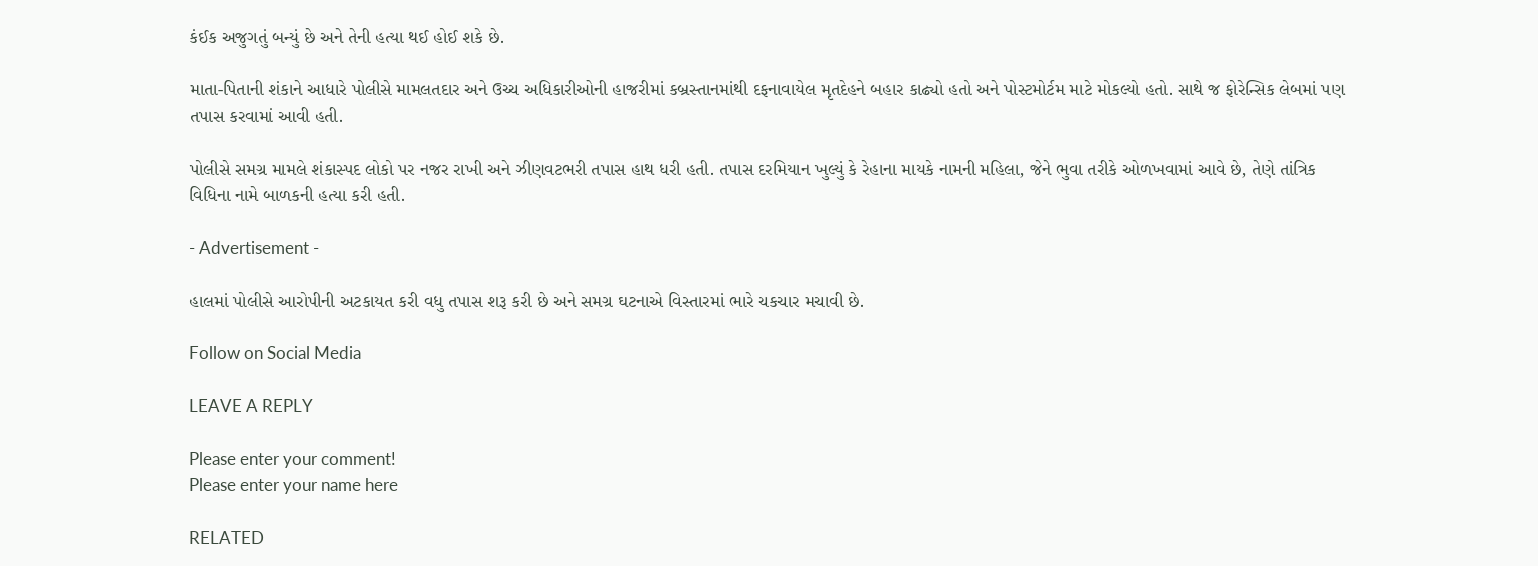કંઈક અજુગતું બન્યું છે અને તેની હત્યા થઈ હોઈ શકે છે.

માતા-પિતાની શંકાને આધારે પોલીસે મામલતદાર અને ઉચ્ચ અધિકારીઓની હાજરીમાં કબ્રસ્તાનમાંથી દફનાવાયેલ મૃતદેહને બહાર કાઢ્યો હતો અને પોસ્ટમોર્ટમ માટે મોકલ્યો હતો. સાથે જ ફોરેન્સિક લેબમાં પણ તપાસ કરવામાં આવી હતી.

પોલીસે સમગ્ર મામલે શંકાસ્પદ લોકો પર નજર રાખી અને ઝીણવટભરી તપાસ હાથ ધરી હતી. તપાસ દરમિયાન ખુલ્યું કે રેહાના માયકે નામની મહિલા, જેને ભુવા તરીકે ઓળખવામાં આવે છે, તેણે તાંત્રિક વિધિના નામે બાળકની હત્યા કરી હતી.

- Advertisement -

હાલમાં પોલીસે આરોપીની અટકાયત કરી વધુ તપાસ શરૂ કરી છે અને સમગ્ર ઘટનાએ વિસ્તારમાં ભારે ચકચાર મચાવી છે.

Follow on Social Media

LEAVE A REPLY

Please enter your comment!
Please enter your name here

RELATED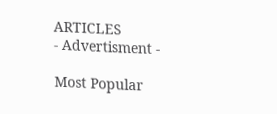ARTICLES
- Advertisment -

Most Popular